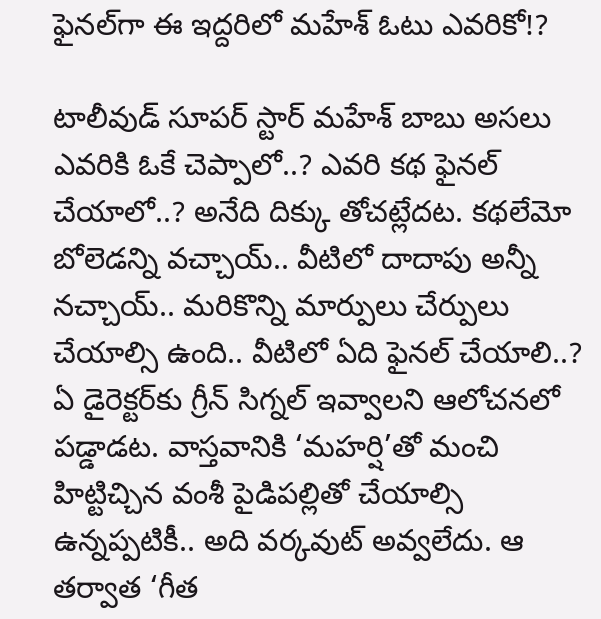ఫైనల్‌గా ఈ ఇద్దరిలో మహేశ్ ఓటు ఎవరికో!?

టాలీవుడ్ సూపర్ స్టార్ మహేశ్ బాబు అసలు ఎవరికి ఓకే చెప్పాలో..? ఎవరి కథ ఫైనల్ చేయాలో..? అనేది దిక్కు తోచట్లేదట. కథలేమో బోలెడన్ని వచ్చాయ్.. వీటిలో దాదాపు అన్నీ నచ్చాయ్.. మరికొన్ని మార్పులు చేర్పులు చేయాల్సి ఉంది.. వీటిలో ఏది ఫైనల్ చేయాలి..? ఏ డైరెక్టర్‌కు గ్రీన్ సిగ్నల్ ఇవ్వాలని ఆలోచనలో పడ్డాడట. వాస్తవానికి ‘మహర్షి’తో మంచి హిట్టిచ్చిన వంశీ పైడిపల్లితో చేయాల్సి ఉన్నప్పటికీ.. అది వర్కవుట్ అవ్వలేదు. ఆ తర్వాత ‘గీత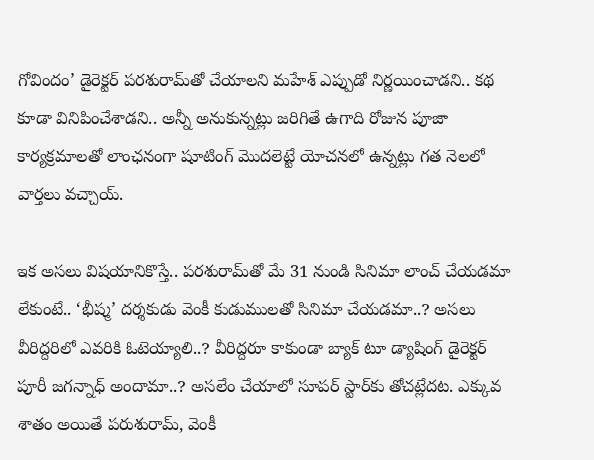గోవిందం’ డైరెక్టర్ పరశురామ్‌తో చేయాలని మహేశ్ ఎప్పుడో నిర్ణయించాడని.. కథ కూడా వినిపించేశాడని.. అన్నీ అనుకున్నట్లు జరిగితే ఉగాది రోజున పూజా కార్యక్రమాలతో లాంఛనంగా షూటింగ్‌ మొదలెట్టే యోచనలో ఉన్నట్లు గత నెలలో వార్తలు వచ్చాయ్.

ఇక అసలు విషయానికొస్తే.. పరశురామ్‌తో మే 31 నుండి సినిమా లాంచ్ చేయడమా లేకుంటే.. ‘భీష్మ’ దర్శకుడు వెంకీ కుడుములతో సినిమా చేయడమా..? అసలు వీరిద్దరిలో ఎవరికి ఓటెయ్యాలి..? వీరిద్దరూ కాకుండా బ్యాక్ టూ డ్యాషింగ్ డైరెక్టర్ పూరీ జగన్నాధ్ అందామా..? అసలేం చేయాలో సూపర్ స్టార్‌కు తోచట్లేదట. ఎక్కువ శాతం అయితే పరుశురామ్, వెంకీ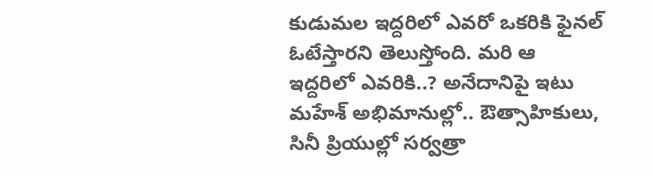కుడుమల ఇద్దరిలో ఎవరో ఒకరికి ఫైనల్ ఓటేస్తారని తెలుస్తోంది. మరి ఆ ఇద్దరిలో ఎవరికి..? అనేదానిపై ఇటు మహేశ్ అభిమానుల్లో.. ఔత్సాహికులు, సినీ ప్రియుల్లో సర్వత్రా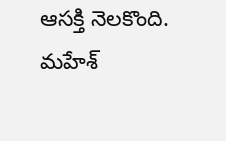ఆసక్తి నెలకొంది. మహేశ్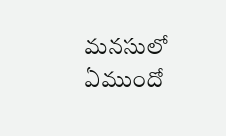మనసులో ఏముందో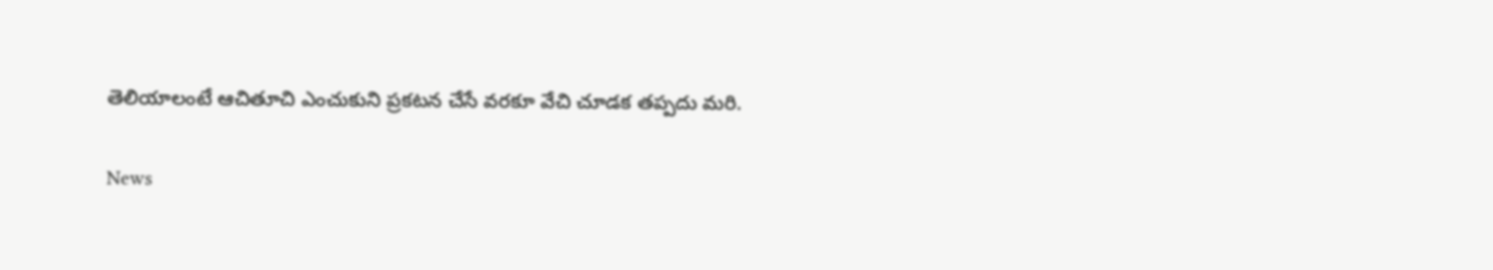తెలియాలంటే ఆచితూచి ఎంచుకుని ప్రకటన చేసే వరకూ వేచి చూడక తప్పదు మరి.

News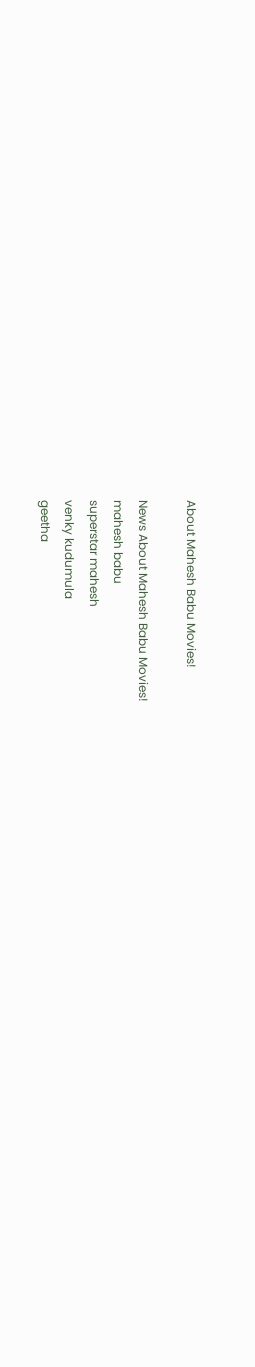About Mahesh Babu Movies!

News About Mahesh Babu Movies!
mahesh babu
superstar mahesh
venky kudumula
geetha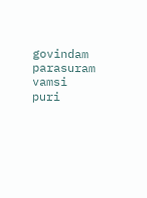govindam parasuram
vamsi
puri